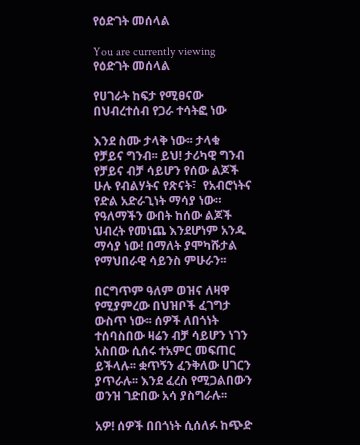የዕድገት መሰላል

You are currently viewing የዕድገት መሰላል

የሀገራት ከፍታ የሚፀናው በህብረተሰብ የጋራ ተሳትፎ ነው

እንደ ስሙ ታላቅ ነው፡፡ ታላቁ የቻይና ግንብ፡፡ ይህ! ታሪካዊ ግንብ የቻይና ብቻ ሳይሆን የሰው ልጆች ሁሉ የብልሃትና የጽናት፣  የአብሮነትና የድል አድራጊነት ማሳያ ነው። የዓለማችን ውበት ከሰው ልጆች ህብረት የመነጨ እንደሆነም አንዱ ማሳያ ነው! በማለት ያሞካሹታል የማህበራዊ ሳይንስ ምሁራን፡፡

በርግጥም ዓለም ወዝና ለዛዋ የሚያምረው በህዝቦች ፈገግታ ውስጥ ነው፡፡ ሰዎች ለበጎነት ተሰባስበው ዛሬን ብቻ ሳይሆን ነገን አስበው ሲሰሩ ተአምር መፍጠር ይችላሉ፡፡ ቋጥኝን ፈንቅለው ሀገርን ያጥራሉ፡፡ እንደ ፈረስ የሚጋልበውን ወንዝ ገድበው አሳ ያስግራሉ፡፡

አዎ! ሰዎች በበጎነት ሲሰለፉ ከጭድ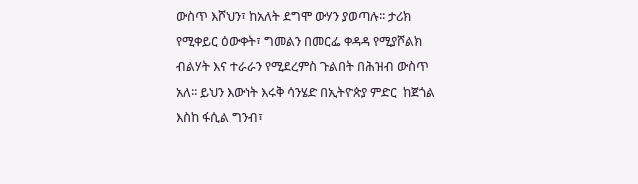ውስጥ እሾህን፣ ከአለት ደግሞ ውሃን ያወጣሉ፡፡ ታሪክ የሚቀይር ዕውቀት፣ ግመልን በመርፌ ቀዳዳ የሚያሾልክ ብልሃት እና ተራራን የሚደረምስ ጉልበት በሕዝብ ውስጥ አለ፡፡ ይህን እውነት እሩቅ ሳንሄድ በኢትዮጵያ ምድር  ከጀጎል እስከ ፋሲል ግንብ፣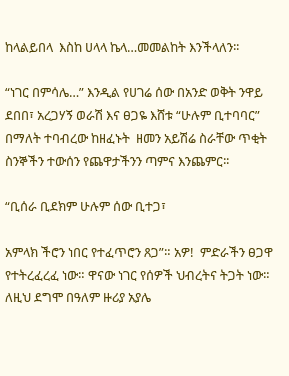ከላልይበላ  እስከ ሀላላ ኬላ…መመልከት እንችላለን፡፡

“ነገር በምሳሌ…” እንዲል የሀገሬ ሰው በአንድ ወቅት ንዋይ ደበበ፣ አረጋሃኝ ወራሽ እና ፀጋዬ እሸቱ “ሁሉም ቢተባባር”  በማለት ተባብረው ከዘፈኑት  ዘመን አይሽሬ ስራቸው ጥቂት ስንኞችን ተውሰን የጨዋታችንን ጣምና እንጨምር፡፡

“ቢሰራ ቢደክም ሁሉም ሰው ቢተጋ፣

አምላክ ችሮን ነበር የተፈጥሮን ጸጋ”። አዎ!  ምድራችን ፀጋዋ የተትረፈረፈ ነው። ዋናው ነገር የሰዎች ህብረትና ትጋት ነው። ለዚህ ደግሞ በዓለም ዙሪያ አያሌ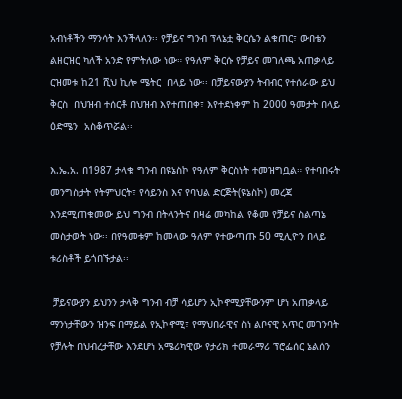አብነቶችን ማንሳት እንችላለን፡፡ የቻይና ግንብ ፕላኔቷ ቅርሴን ልቁጠር፣ ውበቴን ልዘርዝር ካለች አንድ የምትለው ነው። የዓለም ቅርሱ የቻይና መገለጫ አጠቃላይ ርዝመቱ ከ21 ሺህ ኪሎ ሜትር  በላይ ነው፡፡ በቻይናውያን ትብብር የተሰራው ይህ ቅርስ  በህዝብ ተሰርቶ በህዝብ እየተጠበቀ፣ እየተደነቀም ከ 2000 ዓመታት በላይ ዕድሜን  አስቆጥሯል፡፡

እ.ኤ.አ. በ1987 ታላቁ ግንብ በዩኔስኮ የዓለም ቅርስነት ተመዝግቧል። የተባበሩት መንግስታት የትምህርት፣ የሳይንስ እና የባህል ድርጅት(ዩኔስኮ) መረጃ እንደሚጠቁመው ይህ ግንብ በትላንትና በዛሬ መካከል የቆመ የቻይና ስልጣኔ መስታወት ነው፡፡ በየዓመቱም ከመላው ዓለም የተውጣጡ 50 ሚሊዮን በላይ ቱሪስቶች ይጎበኙታል፡፡

 ቻይናውያን ይህንን ታላቅ ግንብ ብቻ ሳይሆን ኢኮኖሚያቸውንም ሆነ አጠቃላይ ማንነታቸውን ዝንፍ በማይል የኢኮኖሚ፣ የማህበራዊና ስነ ልቦናዊ አጥር መገንባት የቻሉት በህብረታቸው እንደሆነ አሜሪካዊው የታሪክ ተመራማሪ ፕሮፌሰር ኔልሰን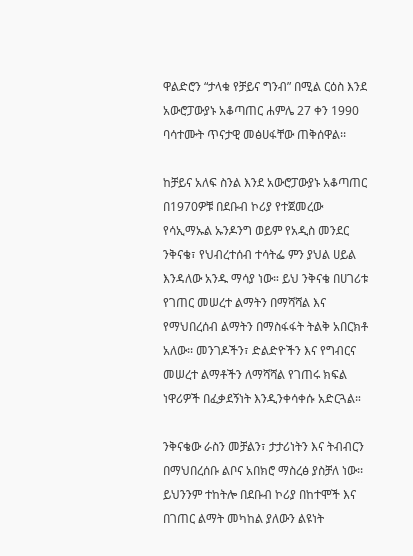ዋልድሮን “ታላቁ የቻይና ግንብ” በሚል ርዕስ እንደ አውሮፓውያኑ አቆጣጠር ሐምሌ 27 ቀን 1990 ባሳተሙት ጥናታዊ መፅሀፋቸው ጠቅሰዋል፡፡

ከቻይና አለፍ ስንል እንደ አውሮፓውያኑ አቆጣጠር በ1970ዎቹ በደቡብ ኮሪያ የተጀመረው  የሳኢማኡል ኡንዶንግ ወይም የአዲስ መንደር ንቅናቄ፣ የህብረተሰብ ተሳትፌ ምን ያህል ሀይል እንዳለው አንዱ ማሳያ ነው። ይህ ንቅናቄ በሀገሪቱ  የገጠር መሠረተ ልማትን በማሻሻል እና የማህበረሰብ ልማትን በማስፋፋት ትልቅ አበርክቶ አለው፡፡ መንገዶችን፣ ድልድዮችን እና የግብርና መሠረተ ልማቶችን ለማሻሻል የገጠሩ ክፍል ነዋሪዎች በፈቃደኝነት እንዲንቀሳቀሱ አድርጓል።

ንቅናቄው ራስን መቻልን፣ ታታሪነትን እና ትብብርን  በማህበረሰቡ ልቦና አበክሮ ማስረፅ ያስቻለ ነው፡፡ ይህንንም ተከትሎ በደቡብ ኮሪያ በከተሞች እና በገጠር ልማት መካከል ያለውን ልዩነት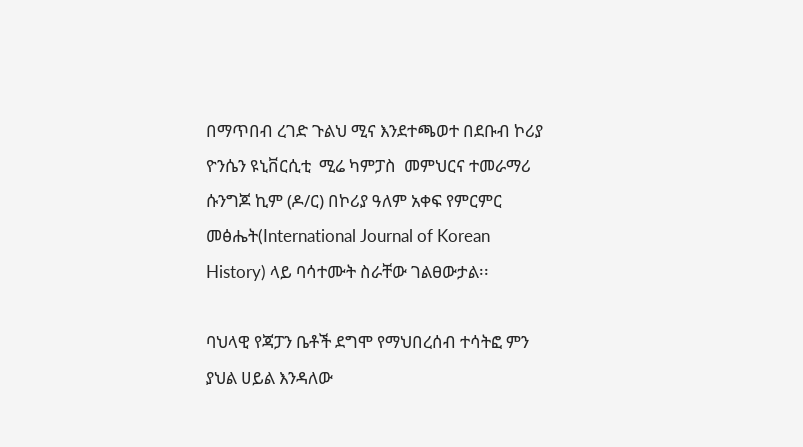በማጥበብ ረገድ ጉልህ ሚና እንደተጫወተ በደቡብ ኮሪያ ዮንሴን ዩኒቨርሲቲ  ሚሬ ካምፓስ  መምህርና ተመራማሪ ሱንግጆ ኪም (ዶ/ር) በኮሪያ ዓለም አቀፍ የምርምር መፅሔት(International Journal of Korean History) ላይ ባሳተሙት ስራቸው ገልፀውታል፡፡

ባህላዊ የጃፓን ቤቶች ደግሞ የማህበረሰብ ተሳትፎ ምን ያህል ሀይል እንዳለው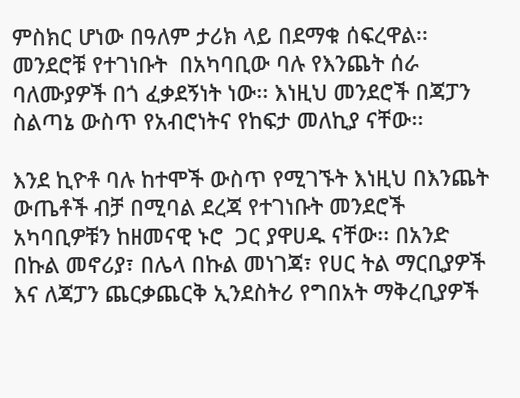ምስክር ሆነው በዓለም ታሪክ ላይ በደማቁ ሰፍረዋል፡፡ መንደሮቹ የተገነቡት  በአካባቢው ባሉ የእንጨት ሰራ ባለሙያዎች በጎ ፈቃደኝነት ነው፡፡ እነዚህ መንደሮች በጃፓን ስልጣኔ ውስጥ የአብሮነትና የከፍታ መለኪያ ናቸው፡፡

እንደ ኪዮቶ ባሉ ከተሞች ውስጥ የሚገኙት እነዚህ በእንጨት ውጤቶች ብቻ በሚባል ደረጃ የተገነቡት መንደሮች  አካባቢዎቹን ከዘመናዊ ኑሮ  ጋር ያዋሀዱ ናቸው፡፡ በአንድ በኩል መኖሪያ፣ በሌላ በኩል መነገጃ፣ የሀር ትል ማርቢያዎች እና ለጃፓን ጨርቃጨርቅ ኢንደስትሪ የግበአት ማቅረቢያዎች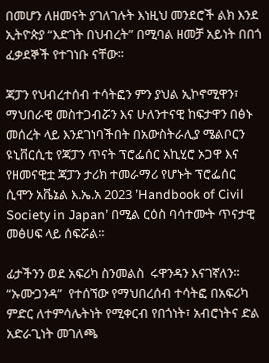በመሆን ለዘመናት ያገለገሉት እነዚህ መንደሮች ልክ እንደ ኢትዮጵያ “እድገት በህብረት” በሚባል ዘመቻ አይነት በበጎ ፈቃደኞች የተገነቡ ናቸው፡፡

ጃፓን የህብረተሰብ ተሳትፎን ምን ያህል ኢኮኖሚዋን፣ ማህበራዊ መስተጋብሯን እና ሁለንተናዊ ከፍታዋን በፅኑ መሰረት ላይ እንደገነባችበት በአውስትራሊያ ሜልቦርን ዩኒቨርሲቲ የጃፓን ጥናት ፕሮፌሰር አኪሂሮ ኦጋዋ እና   የዘመናዊቷ ጃፓን ታሪክ ተመራማሪ የሆኑት ፕሮፌሰር ሲሞን አቬኔል እ.ኤ.አ 2023 ʼHandbook of Civil Society in Japanʼ በሚል ርዕስ ባሳተሙት ጥናታዊ መፅሀፍ ላይ ሰፍሯል፡፡

ፊታችንን ወደ አፍሪካ ስንመልስ  ሩዋንዳን እናገኛለን፡፡ “ኡሙጋንዳ”  የተሰኘው የማህበረሰብ ተሳትፎ በአፍሪካ ምድር ለተምሳሌትነት የሚቀርብ የበጎነት፣ አብሮነትና ድል አድራጊነት መገለጫ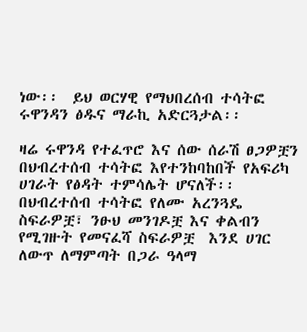ነው፡፡  ይህ ወርሃዊ የማህበረሰብ ተሳትፎ ሩዋንዳን ፅዱና ማራኪ አድርጓታል፡፡

ዛሬ ሩዋንዳ የተፈጥሮ እና ሰው ሰራሽ ፀጋዎቿን በህብረተሰብ ተሳትፎ እየተንከባከበች የአፍሪካ ሀገራት የፅዳት ተምሳሌት ሆናለች፡፡  በህብረተሰብ ተሳትፎ የለሙ አረንጓዴ ስፍራዎቿ፣ ንፁህ መንገዶቿ እና ቀልብን የሚገዙት የመናፈሻ ስፍራዎቿ  እንደ ሀገር ለውጥ ለማምጣት በጋራ ዓላማ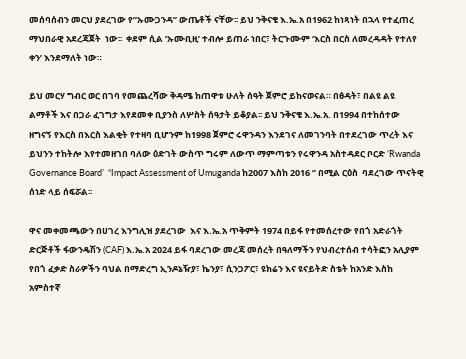መሰባሰብን መርህ ያደረገው የ”ኡሙጋንዳ” ውጤቶች ናቸው፡፡ ይህ ንቅናቄ እ.ኤ.አ በ1962 ከነጻነት በኋላ የተፈጠረ ማህበራዊ አደረጃጀት  ነው፡፡  ቀደም ሲል ʼኡሙቢዚʼ ተብሎ ይጠራ ነበር፣ ትርጉሙም ‘እርስ በርስ ለመረዳዳት የተለየ ቀን’ እንደማለት ነው።

ይህ መርሃ ግብር ወር በገባ የመጨረሻው ቅዳሜ ከጠዋቱ ሁለት ሰዓት ጀምሮ ይከናወናል። በፅዳት፣ በልዩ ልዩ ልማቶች እና በጋራ ፈገግታ እየደመቀ ቢያንስ ለሦስት ሰዓታት ይቆያል፡፡ ይህ ንቅናቄ እ.ኤ.አ. በ1994 በተከሰተው ዘግናኝ የእርስ በእርስ እልቂት የተዛባ ቢሆንም ከ1998 ጀምሮ ሩዋንዳን እንደገና ለመገንባት በተደረገው ጥረት እና ይህንን ተከትሎ እየተመዘገበ ባለው ዕድገት ውስጥ ግሩም ለውጥ ማምጣቱን የሩዋንዳ አስተዳደር ቦርድ ʼRwanda Governance Boardʼ  “Impact Assessment of Umuganda ከ2007 እስከ 2016 ” በሚል ርዕስ  ባደረገው ጥናትዊ ሰነድ ላይ ሰፍሯል፡፡

ዋና መቀመጫውን በሀገረ እንግሊዝ ያደረገው  እና እ.ኤ.አ ጥቅምት 1974 በይፋ የተመሰረተው የበጎ አድራጎት ድርጅቶች ፋውንዴሽን (CAF) እ.ኤ.አ 2024 ይፋ ባደረገው መረጃ መሰረት በዓለማችን የህብረተሰብ ተሳትፎን አሊያም የበጎ ፈቃድ ስራዎችን ባህል በማድረግ ኢንዶኔዥያ፣ ኬንያ፣ ሲንጋፖር፣ ዩክሬን እና ዩናይትድ ስቴት ከአንድ እስከ አምስተኛ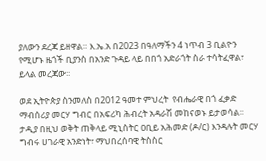ያለውን ደረጃ ይዘዋል። እ.ኤ.አ በ2023 በዓለማችን 4 ነጥብ 3 ቢልዮን የሚሆኑ ዜጎች ቢያንስ በአንድ ጉዳይ ላይ በበጎ አድራጎት ስራ ተሳትፈዋል፣ ይላል መረጃው፡፡

ወደ ኢትዮጵያ ስንመለስ በ2012 ዓመተ ምህረት  የብሔራዊ በጎ ፈቃድ ማብሰሪያ መርሃ ግብር በአፍሪካ ሕብረት አዳራሽ መከናወኑ ይታወሳል፡፡ ታዲያ በዚህ ወቅት ጠቅላይ ሚኒስትር ዐቢይ አሕመድ (ዶ/ር) እንዳሉት መርሃ ግብሩ ሀገራዊ አንድነት፣ ማህበረሰባዊ ትስስር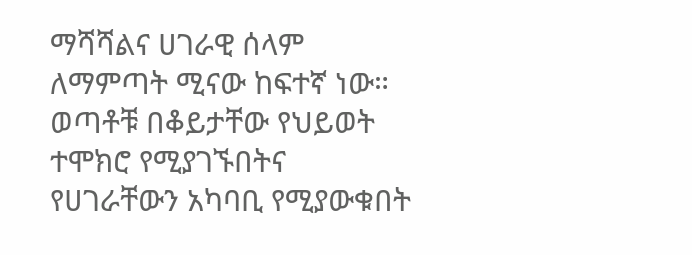ማሻሻልና ሀገራዊ ሰላም ለማምጣት ሚናው ከፍተኛ ነው። ወጣቶቹ በቆይታቸው የህይወት ተሞክሮ የሚያገኙበትና የሀገራቸውን አካባቢ የሚያውቁበት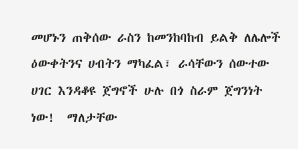መሆኑን ጠቅሰው ራስን ከመንከባከብ ይልቅ ለሌሎች ዕውቀትንና ሀብትን ማካፈል፣ ራሳቸውን ሰውተው ሀገር እንዳቆዩ ጀግኖች ሁሉ በጎ ስራም ጀግንነት ነው!  ማለታቸው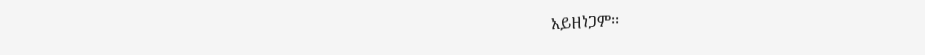አይዘነጋም፡፡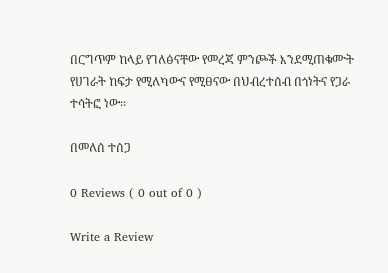በርግጥም ከላይ የገለፅናቸው የመረጃ ምንጮች እንደሚጠቁሙት የሀገራት ከፍታ የሚለካውና የሚፀናው በህብረተሰብ በጎነትና የጋራ ተሳትፎ ነው፡፡

በመለሰ ተሰጋ

0 Reviews ( 0 out of 0 )

Write a Review